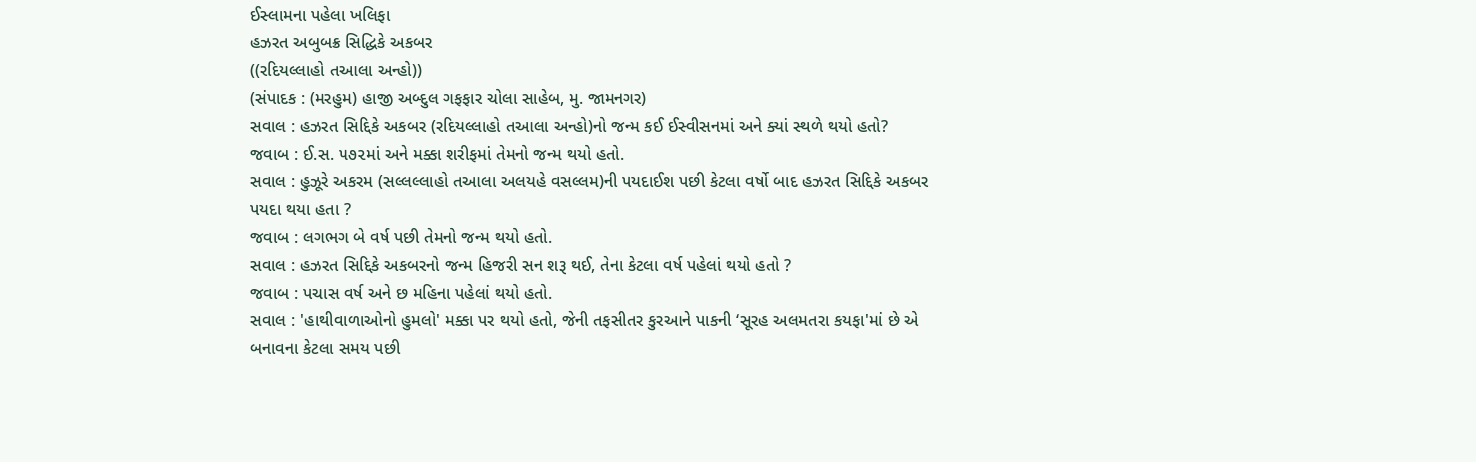ઈસ્લામના પહેલા ખલિફા
હઝરત અબુબક્ર સિદ્ધિકે અકબર
((રદિયલ્લાહો તઆલા અન્હો))
(સંપાદક : (મરહુમ) હાજી અબ્દુલ ગફફાર ચોલા સાહેબ, મુ. જામનગર)
સવાલ : હઝરત સિદ્દિકે અકબર (રદિયલ્લાહો તઆલા અન્હો)નો જન્મ કઈ ઈસ્વીસનમાં અને ક્યાં સ્થળે થયો હતો?
જવાબ : ઈ.સ. ૫૭૨માં અને મક્કા શરીફમાં તેમનો જન્મ થયો હતો.
સવાલ : હુઝૂરે અકરમ (સલ્લલ્લાહો તઆલા અલયહે વસલ્લમ)ની પયદાઈશ પછી કેટલા વર્ષો બાદ હઝરત સિદ્દિકે અકબર પયદા થયા હતા ?
જવાબ : લગભગ બે વર્ષ પછી તેમનો જન્મ થયો હતો.
સવાલ : હઝરત સિદ્દિકે અકબરનો જન્મ હિજરી સન શરૂ થઈ, તેના કેટલા વર્ષ પહેલાં થયો હતો ?
જવાબ : પચાસ વર્ષ અને છ મહિના પહેલાં થયો હતો.
સવાલ : 'હાથીવાળાઓનો હુમલો' મક્કા પર થયો હતો, જેની તફસીતર કુરઆને પાકની ‘સૂરહ અલમતરા કયફા'માં છે એ બનાવના કેટલા સમય પછી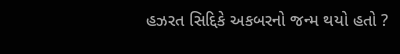હઝરત સિદ્દિકે અકબરનો જન્મ થયો હતો ?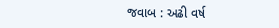જવાબ : અઢી વર્ષ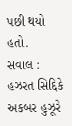પછી થયો હતો.
સવાલ : હઝરત સિદ્દિકે અકબર હુઝૂરે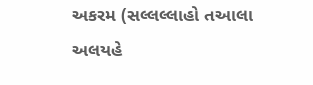અકરમ (સલ્લલ્લાહો તઆલા અલયહે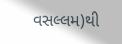વસલ્લમ)થી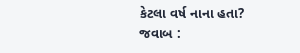કેટલા વર્ષ નાના હતા?
જવાબ :